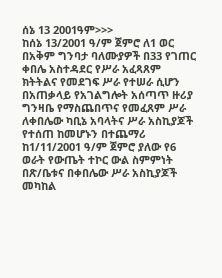ሰኔ 13 2001ዓም>>>
ከሰኔ 13/2001 ዓ/ም ጀምሮ ለ1 ወር በአቅም ግንባታ ባለሙያዎች በ33 የገጠር ቀበሌ አስተዳደር የሥራ አፈጻጸም ክትትልና የመደገፍ ሥራ የተሠራ ሲሆን በአጠቃላይ የአገልግሎት አሰጣጥ ዙሪያ ግንዛቤ የማስጨበጥና የመፈጸም ሥራ ለቀበሌው ካቢኔ አባላትና ሥራ አስኪያጆች የተሰጠ ከመሆኑን በተጨማሪ ከ1/11/2001 ዓ/ም ጀምሮ ያለው የ6 ወራት የውጤት ተኮር ውል ስምምነት በጽ/ቤቱና በቀበሌው ሥራ አስኪያጆች መካከል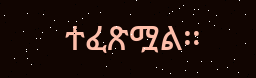ተፈጽሟል፡፡